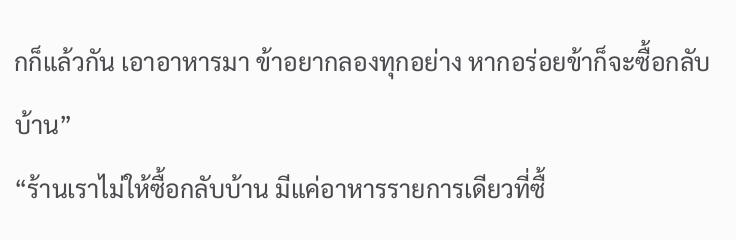กก็แล้วกัน เอาอาหารมา ข้าอยากลองทุกอย่าง หากอร่อยข้าก็จะซื้อกลับบ้าน”
“ร้านเราไม่ให้ซื้อกลับบ้าน มีแค่อาหารรายการเดียวที่ซื้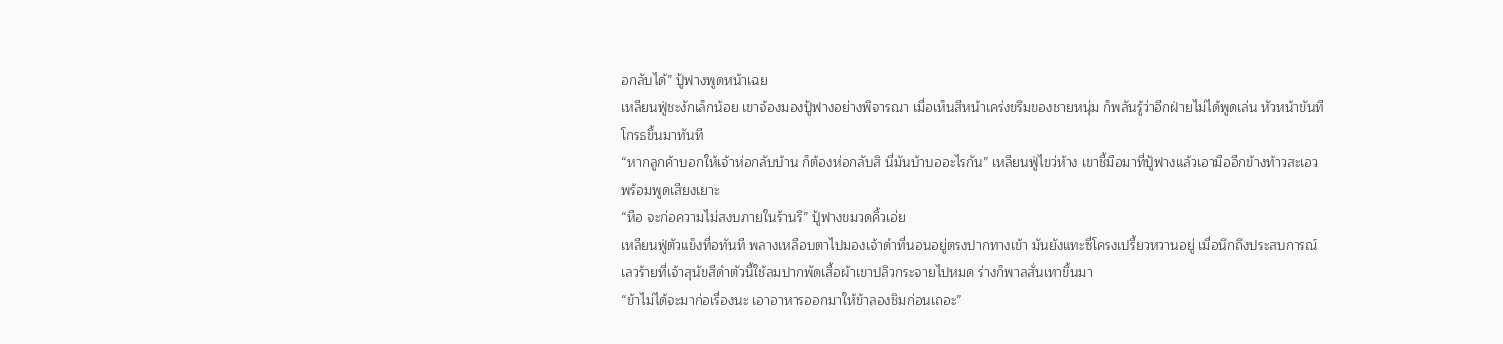อกลับได้” ปู้ฟางพูดหน้าเฉย
เหลียนฟู่ชะงักเล็กน้อย เขาจ้องมองปู้ฟางอย่างพิจารณา เมื่อเห็นสีหน้าเคร่งขรึมของชายหนุ่ม ก็พลันรู้ว่าอีกฝ่ายไม่ได้พูดเล่น หัวหน้าขันทีโกรธขึ้นมาทันที
“หากลูกค้าบอกให้เจ้าห่อกลับบ้าน ก็ต้องห่อกลับสิ นี่มันบ้าบออะไรกัน” เหลียนฟู่ไขว่ห้าง เขาชี้มือมาที่ปู้ฟางแล้วเอามืออีกข้างท้าวสะเอว พร้อมพูดเสียงเยาะ
“หือ จะก่อความไม่สงบภายในร้านรึ” ปู้ฟางขมวดคิ้วเอ่ย
เหลียนฟู่ตัวแข็งทื่อทันที พลางเหลือบตาไปมองเจ้าดำที่นอนอยู่ตรงปากทางเข้า มันยังแทะซี่โครงเปรี้ยวหวานอยู่ เมื่อนึกถึงประสบการณ์เลวร้ายที่เจ้าสุนัขสีดำตัวนี้ใช้ลมปากพัดเสื้อผ้าเขาปลิวกระจายไปหมด ร่างก็พาลสั่นเทาขึ้นมา
“ข้าไม่ได้จะมาก่อเรื่องนะ เอาอาหารออกมาให้ข้าลองชิมก่อนเถอะ”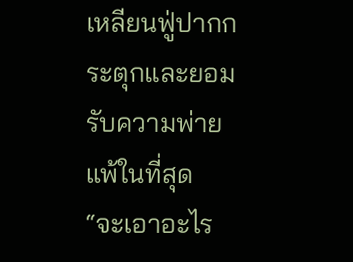เหลียนฟู่ปากกระตุกและยอมรับความพ่ายแพ้ในที่สุด
“จะเอาอะไร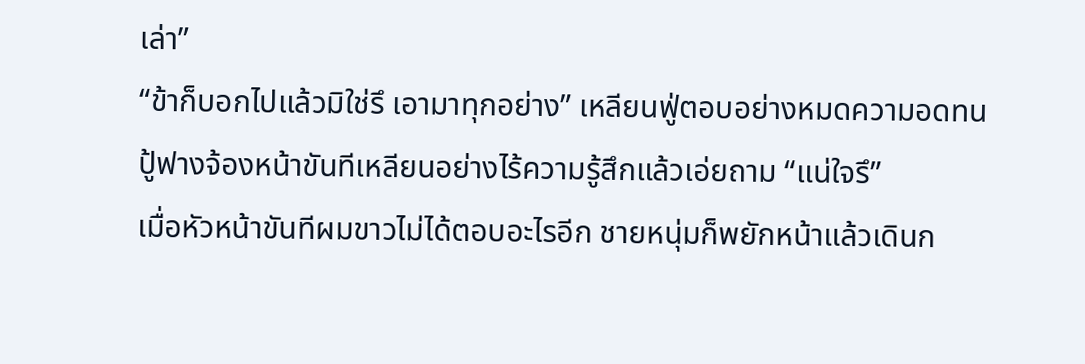เล่า”
“ข้าก็บอกไปแล้วมิใช่รึ เอามาทุกอย่าง” เหลียนฟู่ตอบอย่างหมดความอดทน
ปู้ฟางจ้องหน้าขันทีเหลียนอย่างไร้ความรู้สึกแล้วเอ่ยถาม “แน่ใจรึ”
เมื่อหัวหน้าขันทีผมขาวไม่ได้ตอบอะไรอีก ชายหนุ่มก็พยักหน้าแล้วเดินก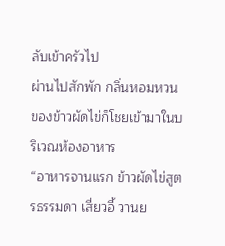ลับเข้าครัวไป
ผ่านไปสักพัก กลิ่นหอมหวนของข้าวผัดไข่ก็โชยเข้ามาในบริเวณห้องอาหาร
“อาหารจานแรก ข้าวผัดไข่สูตรธรรมดา เสี่ยวอี้ วานย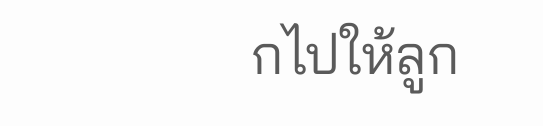กไปให้ลูก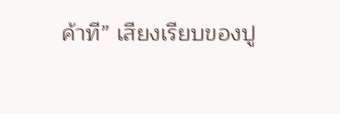ค้าที” เสียงเรียบของปู